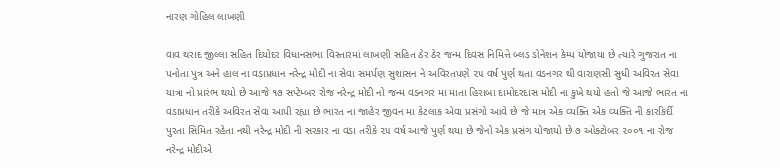નારણ ગોહિલ લાખણી

વાવ થરાદ જીલ્લા સહિત દિયોદર વિધાનસભા વિસ્તારમાં લાખણી સહિત ઠેર ઠેર જન્મ દિવસ નિમિત્તે બ્લડ ડોનેશન કેમ્પ યોજાયા છે ત્યારે ગુજરાત ના પનોતા પુત્ર અને હાલ ના વડાપ્રધાન નરેન્દ્ર મોદી ના સેવા સમર્પણ સુશાસન ને અવિરતપણે ૨૫ વર્ષ પુર્ણ થતા વડનગર થી વારાણસી સુધી અવિરત સેવા યાત્રા નો પ્રારંભ થયો છે આજે ૧૭ સપ્ટેમ્બર રોજ નરેન્દ્ર મોદી નો જન્મ વડનગર મા માતા હિરાબા દામોદરદાસ મોદી ના કુખે થયો હતો જે આજે ભારત ના વડાપ્રધાન તરીકે અવિરત સેવા આપી રહ્યા છે ભારત ના જાહેર જીવન મા કેટલાક એવા પ્રસંગો આવે છે જે માત્ર એક વ્યક્તિ એક વ્યક્તિ ની કારકિર્દી પુરતા સિમિત રહેતા નથી નરેન્દ્ર મોદી ની સરકાર ના વડા તરીકે ૨૫ વર્ષ આજે પુર્ણ થયા છે જેનો એક પ્રસંગ યોજાયો છે ૭ ઓક્ટોબર ૨૦૦૧ ના રોજ નરેન્દ્ર મોદીએ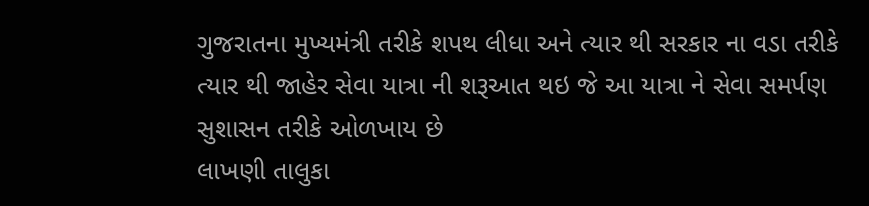ગુજરાતના મુખ્યમંત્રી તરીકે શપથ લીધા અને ત્યાર થી સરકાર ના વડા તરીકે ત્યાર થી જાહેર સેવા યાત્રા ની શરૂઆત થઇ જે આ યાત્રા ને સેવા સમર્પણ સુશાસન તરીકે ઓળખાય છે
લાખણી તાલુકા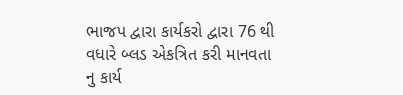ભાજપ દ્વારા કાર્યકરો દ્વારા 76 થી વધારે બ્લડ એકત્રિત કરી માનવતા નુ કાર્ય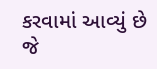કરવામાં આવ્યું છે જે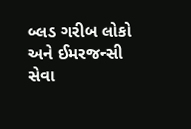બ્લડ ગરીબ લોકો અને ઈમરજન્સી સેવા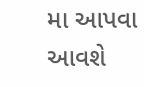મા આપવા આવશે